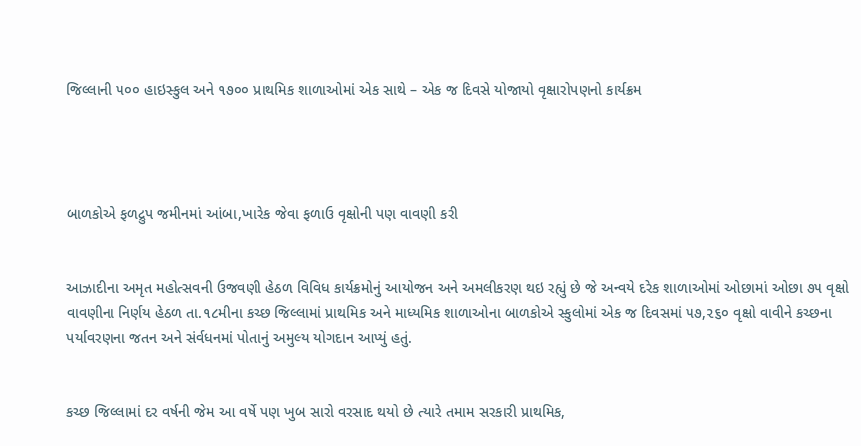જિલ્લાની ૫૦૦ હાઇસ્કુલ અને ૧૭૦૦ પ્રાથમિક શાળાઓમાં એક સાથે – એક જ દિવસે યોજાયો વૃક્ષારોપણનો કાર્યક્રમ




બાળકોએ ફળદ્રુપ જમીનમાં આંબા,ખારેક જેવા ફળાઉ વૃક્ષોની પણ વાવણી કરી


આઝાદીના અમૃત મહોત્સવની ઉજવણી હેઠળ વિવિધ કાર્યક્રમોનું આયોજન અને અમલીકરણ થઇ રહ્યું છે જે અન્વયે દરેક શાળાઓમાં ઓછામાં ઓછા ૭૫ વૃક્ષો વાવણીના નિર્ણય હેઠળ તા.૧૮મીના કચ્છ જિલ્લામાં પ્રાથમિક અને માધ્યમિક શાળાઓના બાળકોએ સ્કુલોમાં એક જ દિવસમાં ૫૭,૨૬૦ વૃક્ષો વાવીને કચ્છના પર્યાવરણના જતન અને સંર્વધનમાં પોતાનું અમુલ્ય યોગદાન આપ્યું હતું.


કચ્છ જિલ્લામાં દર વર્ષની જેમ આ વર્ષે પણ ખુબ સારો વરસાદ થયો છે ત્યારે તમામ સરકારી પ્રાથમિક,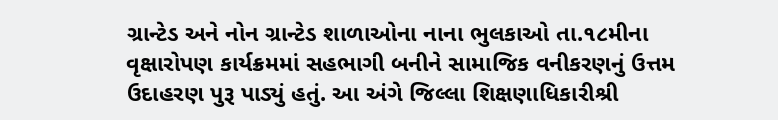ગ્રાન્ટેડ અને નોન ગ્રાન્ટેડ શાળાઓના નાના ભુલકાઓ તા.૧૮મીના વૃક્ષારોપણ કાર્યક્રમમાં સહભાગી બનીને સામાજિક વનીકરણનું ઉત્તમ ઉદાહરણ પુરૂ પાડ્યું હતું. આ અંગે જિલ્લા શિક્ષણાધિકારીશ્રી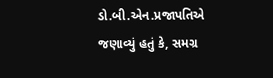ડો.બી.એન.પ્રજાપતિએ જણાવ્યું હતું કે, સમગ્ર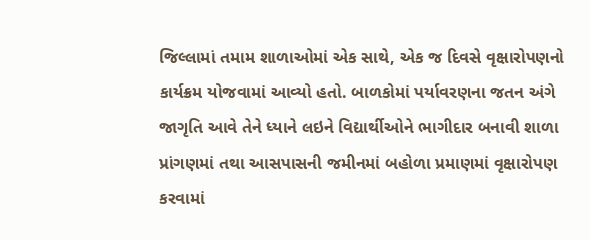જિલ્લામાં તમામ શાળાઓમાં એક સાથે, એક જ દિવસે વૃક્ષારોપણનો કાર્યક્રમ યોજવામાં આવ્યો હતો. બાળકોમાં પર્યાવરણના જતન અંગે જાગૃતિ આવે તેને ધ્યાને લઇને વિદ્યાર્થીઓને ભાગીદાર બનાવી શાળા પ્રાંગણમાં તથા આસપાસની જમીનમાં બહોળા પ્રમાણમાં વૃક્ષારોપણ કરવામાં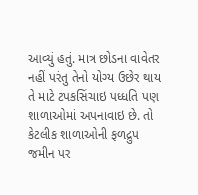આવ્યું હતું. માત્ર છોડના વાવેતર નહીં પરંતુ તેનો યોગ્ય ઉછેર થાય તે માટે ટપકસિંચાઇ પધ્ધતિ પણ શાળાઓમાં અપનાવાઇ છે. તો કેટલીક શાળાઓની ફળદ્રુપ જમીન પર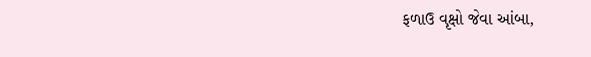ફળાઉ વૃક્ષો જેવા આંબા,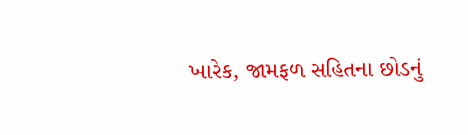ખારેક, જામફળ સહિતના છોડનું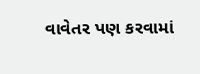વાવેતર પણ કરવામાં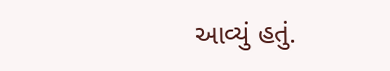આવ્યું હતું.